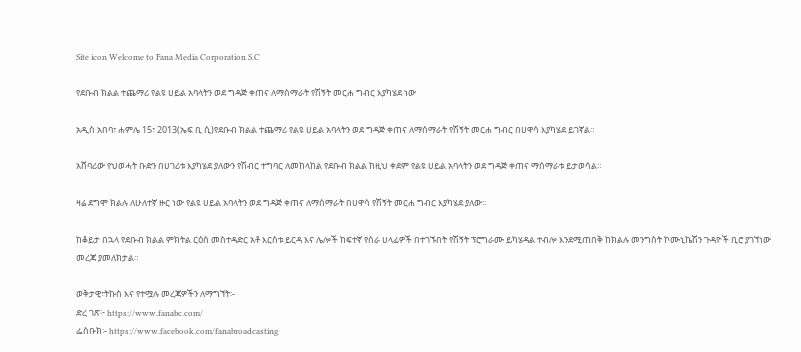Site icon Welcome to Fana Media Corporation S.C

የደቡብ ክልል ተጨማሪ የልዩ ሀይል አባላትን ወደ ግዳጅ ቀጠና ለማሰማራት የሽኝት መርሐ ግብር እያካሄደ ነው

አዲስ አበባ፣ ሐምሌ 15፣ 2013(ኤፍ ቢ ሲ)የደቡብ ክልል ተጨማሪ የልዩ ሀይል አባላትን ወደ ግዳጅ ቀጠና ለማሰማራት የሽኝት መርሐ ግብር በሀዋሳ እያካሄደ ይገኛል።

አሸባሪው የህወሓት ቡድን በሀገሪቱ እያካሄደ ያለውን የሽብር ተግባር ለመከላከል የደቡብ ክልል ከዚህ ቀደም የልዩ ሀይል አባላትን ወደ ግዳጅ ቀጠና ማሰማራቱ ይታወሳል።

ዛሬ ደግሞ ክልሉ ለሁለተኛ ዙር ነው የልዩ ሀይል አባላትን ወደ ግዳጅ ቀጠና ለማሰማራት በሀዋሳ የሽኝት መርሐ ግብር እያካሄደ ያለው።

ከቆይታ በኋላ የደቡብ ክልል ምክትል ርዕሰ መስተዳድር አቶ እርስቱ ይርዳ እና ሌሎች ከፍተኛ የስራ ሀላፊዎች በተገኙበት የሽኝት ፕሮግራሙ ይካሄዳል ተብሎ እንደሚጠበቅ ከክልሉ መንግስት ኮሙኒኬሽን ጉዳዮች ቢሮ ያገኘነው መረጃ ያመለክታል።

ወቅታዊ፣ትኩስ እና የተሟሉ መረጃዎችን ለማግኘት፡-
ድረ ገጽ፦ https://www.fanabc.com/
ፌስቡክ፡- https://www.facebook.com/fanabroadcasting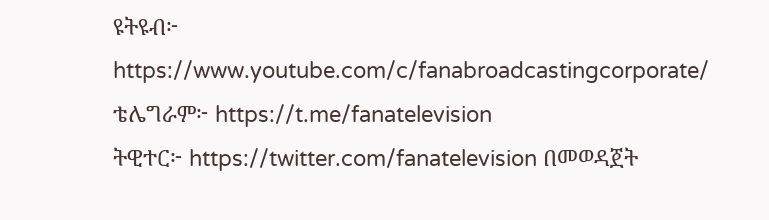ዩትዩብ፦ https://www.youtube.com/c/fanabroadcastingcorporate/
ቴሌግራም፦ https://t.me/fanatelevision
ትዊተር፦ https://twitter.com/fanatelevision በመወዳጀት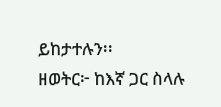ይከታተሉን፡፡
ዘወትር፦ ከእኛ ጋር ስላሉ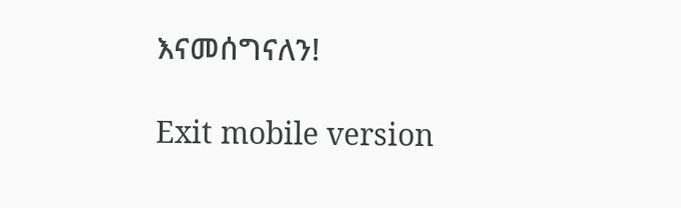እናመሰግናለን!

Exit mobile version